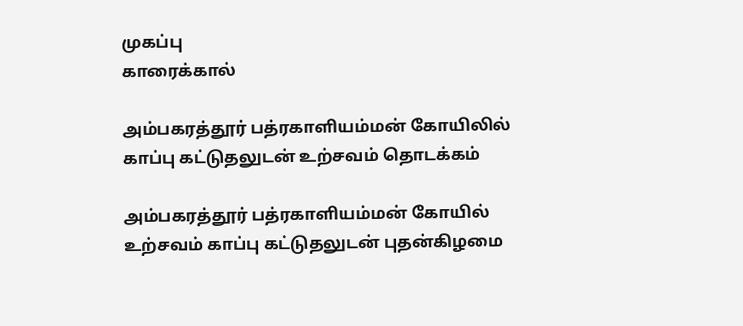முகப்பு
காரைக்கால்

அம்பகரத்தூர் பத்ரகாளியம்மன் கோயிலில் காப்பு கட்டுதலுடன் உற்சவம் தொடக்கம்

அம்பகரத்தூர் பத்ரகாளியம்மன் கோயில் உற்சவம் காப்பு கட்டுதலுடன் புதன்கிழமை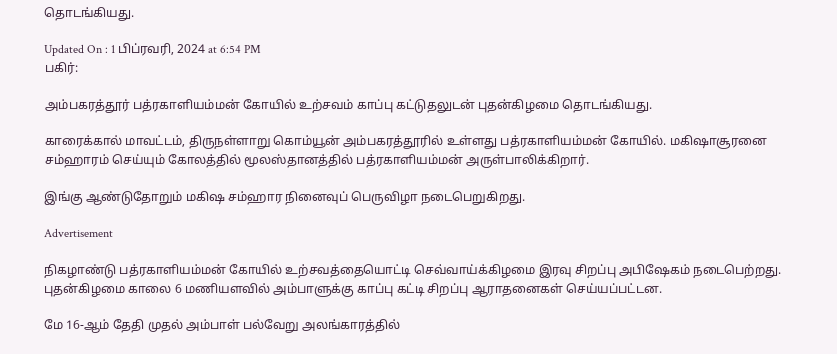தொடங்கியது.

Updated On : 1 பிப்ரவரி, 2024 at 6:54 PM
பகிர்:

அம்பகரத்தூர் பத்ரகாளியம்மன் கோயில் உற்சவம் காப்பு கட்டுதலுடன் புதன்கிழமை தொடங்கியது.

காரைக்கால் மாவட்டம், திருநள்ளாறு கொம்யூன் அம்பகரத்தூரில் உள்ளது பத்ரகாளியம்மன் கோயில். மகிஷாசூரனை சம்ஹாரம் செய்யும் கோலத்தில் மூலஸ்தானத்தில் பத்ரகாளியம்மன் அருள்பாலிக்கிறார்.

இங்கு ஆண்டுதோறும் மகிஷ சம்ஹார நினைவுப் பெருவிழா நடைபெறுகிறது.

Advertisement

நிகழாண்டு பத்ரகாளியம்மன் கோயில் உற்சவத்தையொட்டி செவ்வாய்க்கிழமை இரவு சிறப்பு அபிஷேகம் நடைபெற்றது. புதன்கிழமை காலை 6 மணியளவில் அம்பாளுக்கு காப்பு கட்டி சிறப்பு ஆராதனைகள் செய்யப்பட்டன.

மே 16-ஆம் தேதி முதல் அம்பாள் பல்வேறு அலங்காரத்தில்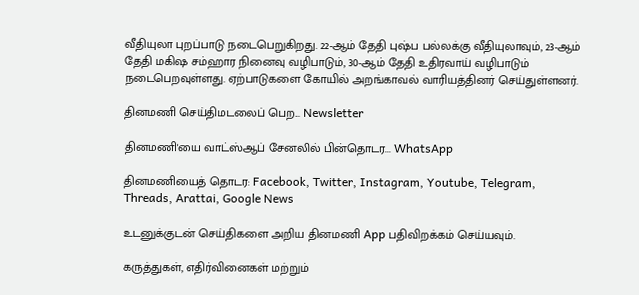வீதியுலா புறப்பாடு நடைபெறுகிறது. 22-ஆம் தேதி புஷ்ப பல்லக்கு வீதியுலாவும், 23-ஆம் தேதி மகிஷ சம்ஹார நினைவு வழிபாடும், 30-ஆம் தேதி உதிரவாய் வழிபாடும் நடைபெறவுள்ளது. ஏற்பாடுகளை கோயில் அறங்காவல் வாரியத்தினர் செய்துள்ளனர்.

தினமணி செய்திமடலைப் பெற... Newsletter

தினமணி'யை வாட்ஸ்ஆப் சேனலில் பின்தொடர... WhatsApp

தினமணியைத் தொடர: Facebook, Twitter, Instagram, Youtube, Telegram, Threads, Arattai, Google News

உடனுக்குடன் செய்திகளை அறிய தினமணி App பதிவிறக்கம் செய்யவும்.

கருத்துகள், எதிர்வினைகள் மற்றும்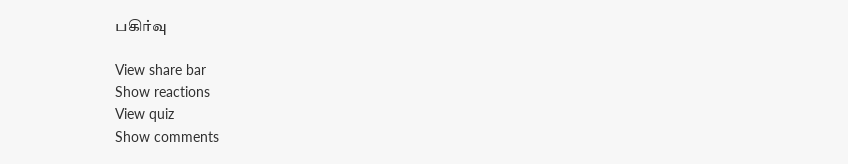பகிர்வு

View share bar
Show reactions
View quiz
Show comments